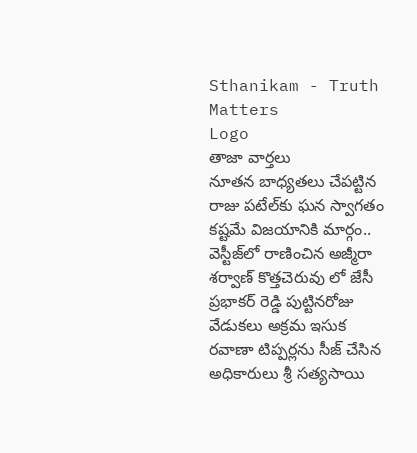Sthanikam - Truth Matters
Logo
తాజా వార్తలు
నూతన బాధ్యతలు చేపట్టిన రాజు పటేల్‌కు ఘన స్వాగతం కష్టమే విజయానికి మార్గం.. వెస్టీజ్‌లో రాణించిన అజ్మీరా శర్వాణ్ కొత్తచెరువు లో జేసీ ప్రభాకర్ రెడ్డి పుట్టినరోజు వేడుకలు అక్రమ ఇసుక రవాణా టిప్పర్లను సీజ్ చేసిన అధికారులు శ్రీ సత్యసాయి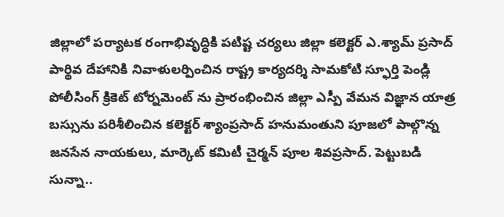జిల్లాలో పర్యాటక రంగాభివృద్ధికి పటిష్ట చర్యలు జిల్లా కలెక్టర్ ఎ.శ్యామ్ ప్రసాద్ పార్థివ దేహానికి నివాళులర్పించిన రాష్ట్ర కార్యదర్శి సామకోటి స్ఫూర్తి పెండ్లి పోలీసింగ్ క్రికెట్ టోర్నమెంట్ ను ప్రారంభించిన జిల్లా ఎస్పీ వేమన విజ్ఞాన యాత్ర బస్సును పరిశీలించిన కలెక్టర్ శ్యాంప్రసాద్ హనుమంతుని పూజలో పాల్గొన్న జనసేన నాయకులు, మార్కెట్ కమిటీ చైర్మన్ పూల శివప్రసాద్. పెట్టుబడి సున్నా..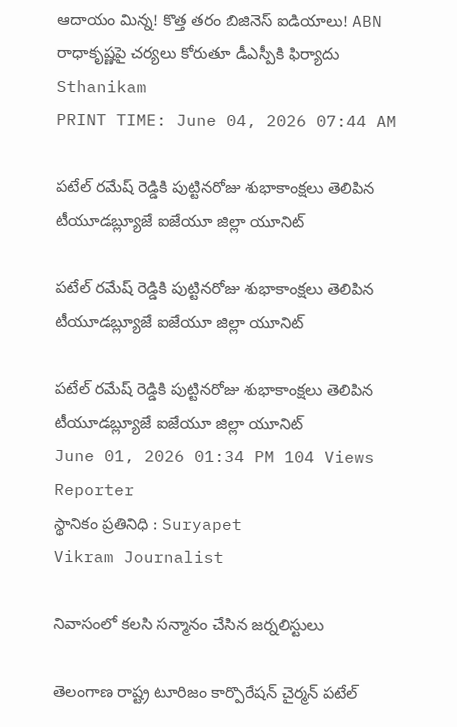ఆదాయం మిన్న! కొత్త తరం బిజినెస్ ఐడియాలు! ABN రాధాకృష్ణపై చర్యలు కోరుతూ డీఎస్పీకి ఫిర్యాదు
Sthanikam
PRINT TIME: June 04, 2026 07:44 AM

పటేల్ రమేష్ రెడ్డికి పుట్టినరోజు శుభాకాంక్షలు తెలిపిన టీయూడబ్ల్యూజే ఐజేయూ జిల్లా యూనిట్

పటేల్ రమేష్ రెడ్డికి పుట్టినరోజు శుభాకాంక్షలు తెలిపిన టీయూడబ్ల్యూజే ఐజేయూ జిల్లా యూనిట్

పటేల్ రమేష్ రెడ్డికి పుట్టినరోజు శుభాకాంక్షలు తెలిపిన టీయూడబ్ల్యూజే ఐజేయూ జిల్లా యూనిట్
June 01, 2026 01:34 PM 104 Views
Reporter
స్థానికం ప్రతినిధి : Suryapet
Vikram Journalist

నివాసంలో కలసి సన్మానం చేసిన జర్నలిస్టులు

తెలంగాణ రాష్ట్ర టూరిజం కార్పొరేషన్ చైర్మన్ పటేల్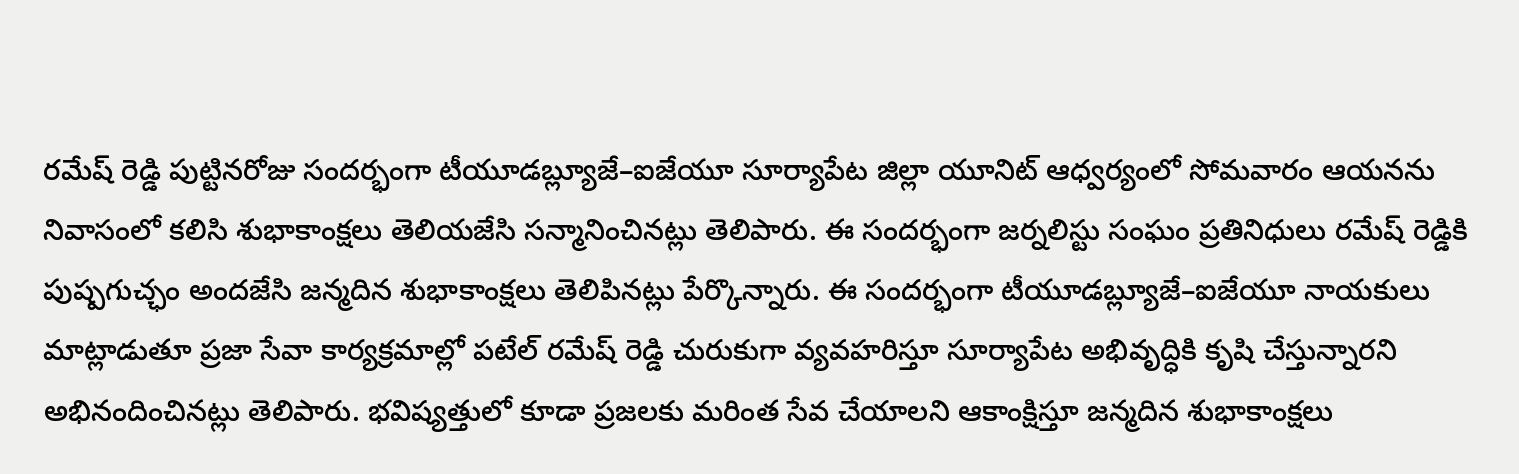రమేష్ రెడ్డి పుట్టినరోజు సందర్భంగా టీయూడబ్ల్యూజే–ఐజేయూ సూర్యాపేట జిల్లా యూనిట్ ఆధ్వర్యంలో సోమవారం ఆయనను నివాసంలో కలిసి శుభాకాంక్షలు తెలియజేసి సన్మానించినట్లు తెలిపారు. ఈ సందర్భంగా జర్నలిస్టు సంఘం ప్రతినిధులు రమేష్ రెడ్డికి పుష్పగుచ్ఛం అందజేసి జన్మదిన శుభాకాంక్షలు తెలిపినట్లు పేర్కొన్నారు. ఈ సందర్భంగా టీయూడబ్ల్యూజే–ఐజేయూ నాయకులు మాట్లాడుతూ ప్రజా సేవా కార్యక్రమాల్లో పటేల్ రమేష్ రెడ్డి చురుకుగా వ్యవహరిస్తూ సూర్యాపేట అభివృద్ధికి కృషి చేస్తున్నారని అభినందించినట్లు తెలిపారు. భవిష్యత్తులో కూడా ప్రజలకు మరింత సేవ చేయాలని ఆకాంక్షిస్తూ జన్మదిన శుభాకాంక్షలు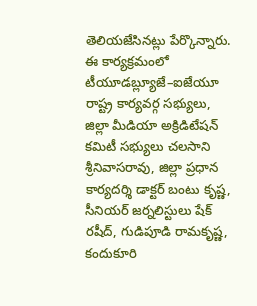తెలియజేసినట్లు పేర్కొన్నారు. ఈ కార్యక్రమంలో టీయూడబ్ల్యూజే–ఐజేయూ రాష్ట్ర కార్యవర్గ సభ్యులు, జిల్లా మీడియా అక్రిడిటేషన్ కమిటీ సభ్యులు చలసాని శ్రీనివాసరావు, జిల్లా ప్రధాన కార్యదర్శి డాక్టర్ బంటు కృష్ణ, సీనియర్ జర్నలిస్టులు షేక్ రషీద్, గుడిపూడి రామకృష్ణ, కందుకూరి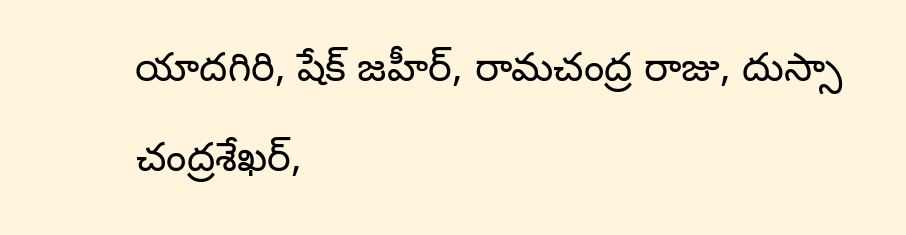యాదగిరి, షేక్ జహీర్, రామచంద్ర రాజు, దుస్సా చంద్రశేఖర్,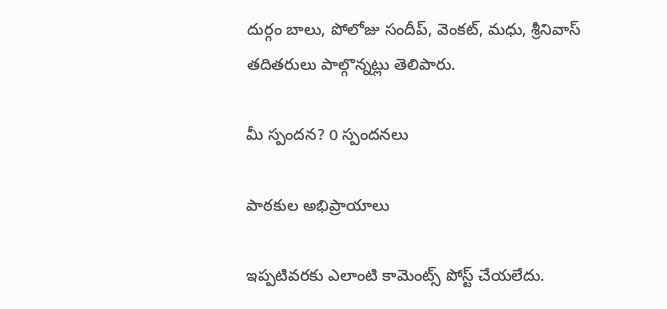దుర్గం బాలు, పోలోజు సందీప్, వెంకట్, మధు, శ్రీనివాస్ తదితరులు పాల్గొన్నట్లు తెలిపారు.

మీ స్పందన? 0 స్పందనలు

పాఠకుల అభిప్రాయాలు

ఇప్పటివరకు ఎలాంటి కామెంట్స్ పోస్ట్ చేయలేదు.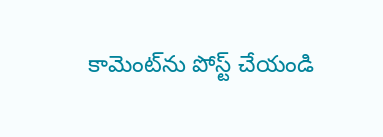కామెంట్‌ను పోస్ట్ చేయండి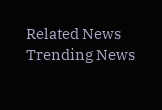Related News
Trending News